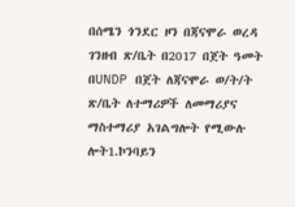በሰሜን ጎንደር ዞን በጃናሞራ ወረዳ ገንዘብ ጽ/ቤት በ2017 በጀት ዓመት በUNDP በጀት ለጃናሞራ ወ/ት/ት ጽ/ቤት ለተማሪዎች ለመማሪያና ማስተማሪያ አገልግሎት የሚውሉ ሎት1.ኮንባይን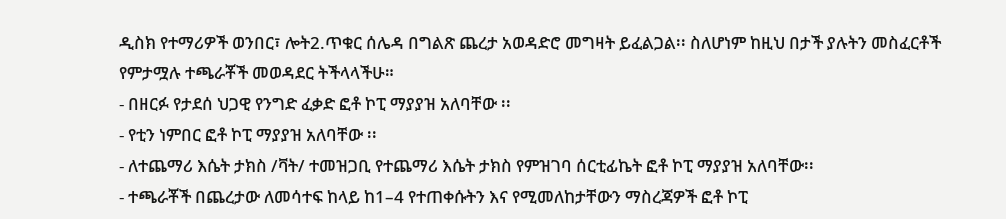ዲስክ የተማሪዎች ወንበር፣ ሎት2.ጥቁር ሰሌዳ በግልጽ ጨረታ አወዳድሮ መግዛት ይፈልጋል፡፡ ስለሆነም ከዚህ በታች ያሉትን መስፈርቶች የምታሟሉ ተጫራቾች መወዳደር ትችላላችሁ።
- በዘርፉ የታደሰ ህጋዊ የንግድ ፈቃድ ፎቶ ኮፒ ማያያዝ አለባቸው ፡፡
- የቲን ነምበር ፎቶ ኮፒ ማያያዝ አለባቸው ፡፡
- ለተጨማሪ እሴት ታክስ /ቫት/ ተመዝጋቢ የተጨማሪ እሴት ታክስ የምዝገባ ሰርቲፊኬት ፎቶ ኮፒ ማያያዝ አለባቸው፡፡
- ተጫራቾች በጨረታው ለመሳተፍ ከላይ ከ1–4 የተጠቀሱትን እና የሚመለከታቸውን ማስረጃዎች ፎቶ ኮፒ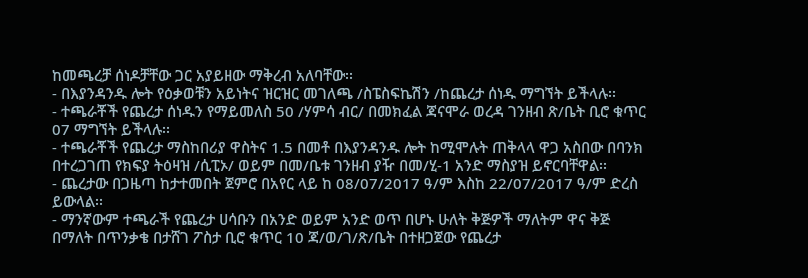ከመጫረቻ ሰነዶቻቸው ጋር አያይዘው ማቅረብ አለባቸው፡፡
- በእያንዳንዱ ሎት የዕቃወቹን አይነትና ዝርዝር መገለጫ /ስፔስፍኬሽን /ከጨረታ ሰነዱ ማግኘት ይችላሉ፡፡
- ተጫራቾች የጨረታ ሰነዱን የማይመለስ 50 /ሃምሳ ብር/ በመክፈል ጃናሞራ ወረዳ ገንዘብ ጽ/ቤት ቢሮ ቁጥር 07 ማግኘት ይችላሉ፡፡
- ተጫራቾች የጨረታ ማስከበሪያ ዋስትና 1.5 በመቶ በእያንዳንዱ ሎት ከሚሞሉት ጠቅላላ ዋጋ አስበው በባንክ በተረጋገጠ የክፍያ ትዕዛዝ /ሲፒኦ/ ወይም በመ/ቤቱ ገንዘብ ያዥ በመ/ሂ-1 አንድ ማስያዝ ይኖርባቸዋል፡፡
- ጨረታው በጋዜጣ ከታተመበት ጀምሮ በአየር ላይ ከ 08/07/2017 ዓ/ም እስከ 22/07/2017 ዓ/ም ድረስ ይውላል፡፡
- ማንኛውም ተጫራች የጨረታ ሀሳቡን በአንድ ወይም አንድ ወጥ በሆኑ ሁለት ቅጅዎች ማለትም ዋና ቅጅ በማለት በጥንቃቄ በታሸገ ፖስታ ቢሮ ቁጥር 10 ጃ/ወ/ገ/ጽ/ቤት በተዘጋጀው የጨረታ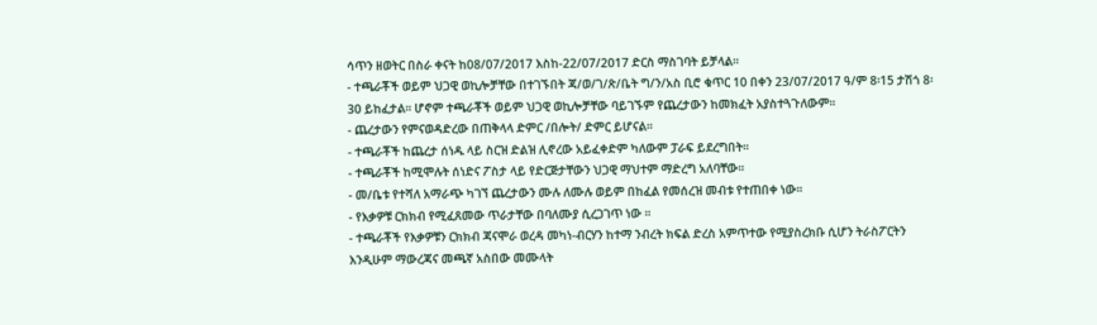ሳጥን ዘወትር በስራ ቀናት ከ08/07/2017 እስከ-22/07/2017 ድርስ ማስገባት ይቻላል፡፡
- ተጫራቾች ወይም ህጋዊ ወኪሎቻቸው በተገኙበት ጃ/ወ/ገ/ጽ/ቤት ግ/ን/አስ ቢሮ ቁጥር 10 በቀን 23/07/2017 ዓ/ም 8፡15 ታሽጎ 8፡30 ይከፈታል፡፡ ሆኖም ተጫራቾች ወይም ህጋዊ ወኪሎቻቸው ባይገኙም የጨረታውን ከመክፈት አያስተጓጉለውም፡፡
- ጨረታውን የምናወዳድረው በጠቅላላ ድምር /በሎት/ ድምር ይሆናል፡፡
- ተጫራቾች ከጨረታ ሰነዱ ላይ ስርዝ ድልዝ ሊኖረው አይፈቀድም ካለውም ፓራፍ ይደረግበት፡፡
- ተጫራቾች ከሚሞሉት ሰነድና ፖስታ ላይ የድርጅታቸውን ህጋዊ ማህተም ማድረግ አለባቸው፡፡
- መ/ቤቱ የተሻለ አማራጭ ካገኘ ጨረታውን ሙሉ ለሙሉ ወይም በከፈል የመሰረዝ መብቱ የተጠበቀ ነው፡፡
- የእቃዎቹ ርክክብ የሚፈጸመው ጥራታቸው በባለሙያ ሲረጋገጥ ነው ፡፡
- ተጫራቾች የእቃዎቹን ርክክብ ጃናሞራ ወረዳ መካነ-ብርሃን ከተማ ንብረት ክፍል ድረስ አምጥተው የሚያስረክቡ ሲሆን ትራስፖርትን እንዲሁም ማውረጃና መጫኛ አስበው መሙላት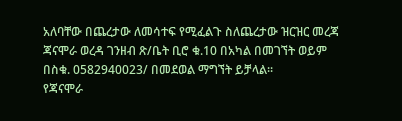አለባቸው በጨረታው ለመሳተፍ የሚፈልጉ ስለጨረታው ዝርዝር መረጃ ጃናሞራ ወረዳ ገንዘብ ጽ/ቤት ቢሮ ቁ.10 በአካል በመገኘት ወይም በስቁ. 0582940023/ በመደወል ማግኘት ይቻላል፡፡
የጃናሞራ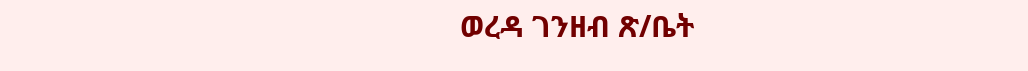ወረዳ ገንዘብ ጽ/ቤት